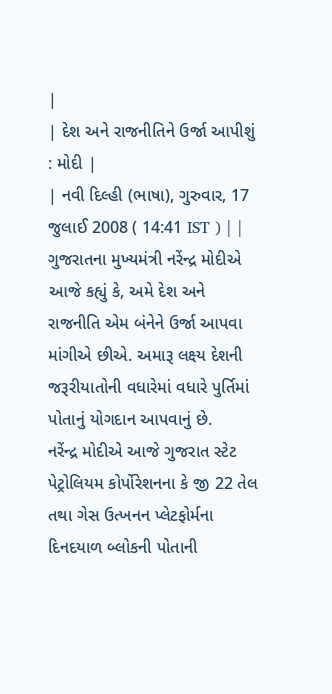|
| દેશ અને રાજનીતિને ઉર્જા આપીશું : મોદી |
| નવી દિલ્હી (ભાષા), ગુરુવાર, 17 જુલાઈ 2008 ( 14:41 IST ) | |
ગુજરાતના મુખ્યમંત્રી નરેંન્દ્ર મોદીએ આજે કહ્યું કે, અમે દેશ અને રાજનીતિ એમ બંનેને ઉર્જા આપવા માંગીએ છીએ. અમારૂ લક્ષ્ય દેશની જરૂરીયાતોની વધારેમાં વધારે પુર્તિમાં પોતાનું યોગદાન આપવાનું છે.
નરેંન્દ્ર મોદીએ આજે ગુજરાત સ્ટેટ પેટ્રોલિયમ કોર્પોરેશનના કે જી 22 તેલ તથા ગેસ ઉત્ખનન પ્લેટફોર્મના દિનદયાળ બ્લોકની પોતાની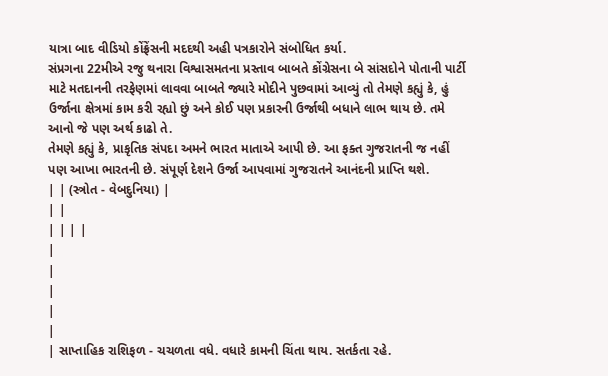યાત્રા બાદ વીડિયો કોંફ્રેંસની મદદથી અહી પત્રકારોને સંબોધિત કર્યા.
સંપ્રગના 22મીએ રજુ થનારા વિશ્વાસમતના પ્રસ્તાવ બાબતે કોંગ્રેસના બે સાંસદોને પોતાની પાર્ટી માટે મતદાનની તરફેણમાં લાવવા બાબતે જ્યારે મોદીને પુછવામાં આવ્યું તો તેમણે કહ્યું કે, હું ઉર્જાના ક્ષેત્રમાં કામ કરી રહ્યો છું અને કોઈ પણ પ્રકારની ઉર્જાથી બધાને લાભ થાય છે. તમે આનો જે પણ અર્થ કાઢો તે.
તેમણે કહ્યું કે, પ્રાકૃતિક સંપદા અમને ભારત માતાએ આપી છે. આ ફક્ત ગુજરાતની જ નહીં પણ આખા ભારતની છે. સંપૂર્ણ દેશને ઉર્જા આપવામાં ગુજરાતને આનંદની પ્રાપ્તિ થશે.
| | (સ્ત્રોત - વેબદુનિયા) |
| |
| | | |
|
|
|
|
|
| સાપ્તાહિક રાશિફળ - ચચળતા વધે. વધારે કામની ચિંતા થાય. સતર્કતા રહે.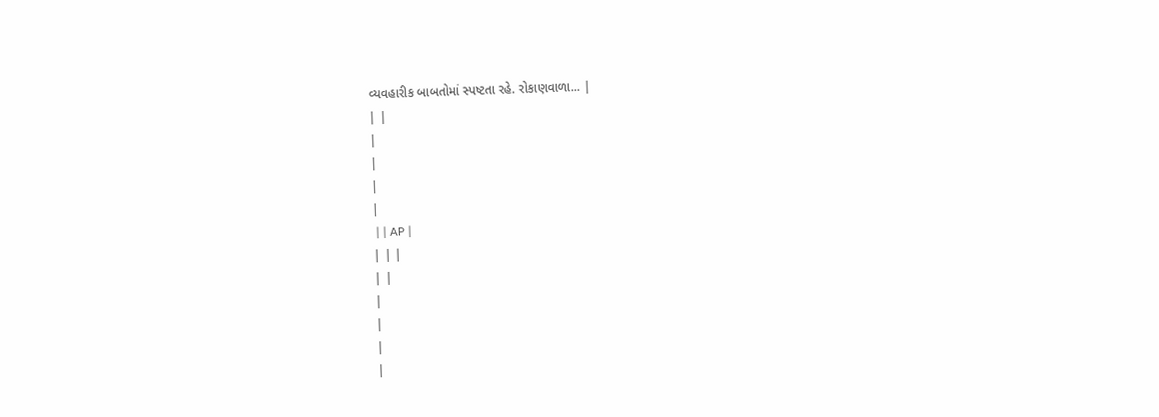વ્યવહારીક બાબતોમાં સ્પષ્ટતા રહે. રોકાણવાળા... |
| |
|
|
|
|
 | | AP |
| | |
| |
|
|
|
|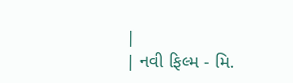|
| નવી ફિલ્મ - મિ.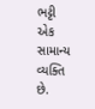ભટ્ટી એક સામાન્ય વ્યક્તિ છે.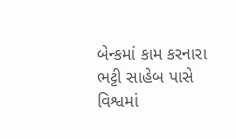બેન્કમાં કામ કરનારા ભટ્ટી સાહેબ પાસે વિશ્વમાં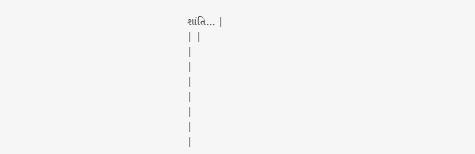શાંતિ... |
| |
|
|
|
|
|
|
|